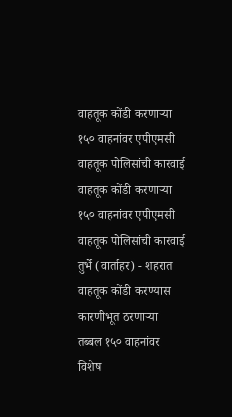वाहतूक कोंडी करणाऱ्या १५० वाहनांवर एपीएमसी वाहतूक पोलिसांची कारवाई
वाहतूक कोंडी करणाऱ्या १५० वाहनांवर एपीएमसी वाहतूक पोलिसांची कारवाई
तुर्भे (वार्ताहर) - शहरात वाहतूक कोंडी करण्यास कारणीभूत ठरणाऱ्या तब्बल १५० वाहनांवर विशेष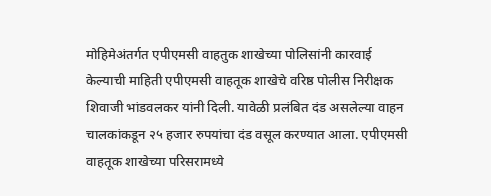मोहिमेअंतर्गत एपीएमसी वाहतुक शाखेच्या पोलिसांनी कारवाई केल्याची माहिती एपीएमसी वाहतूक शाखेचे वरिष्ठ पोलीस निरीक्षक शिवाजी भांडवलकर यांनी दिली. यावेळी प्रलंबित दंड असलेल्या वाहन चालकांकडून २५ हजार रुपयांचा दंड वसूल करण्यात आला. एपीएमसी वाहतूक शाखेच्या परिसरामध्ये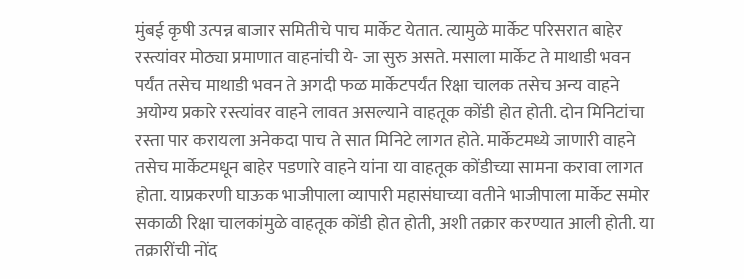मुंबई कृषी उत्पन्न बाजार समितीचे पाच मार्केट येतात. त्यामुळे मार्केट परिसरात बाहेर रस्त्यांवर मोठ्या प्रमाणात वाहनांची ये- जा सुरु असते. मसाला मार्केट ते माथाडी भवन पर्यंत तसेच माथाडी भवन ते अगदी फळ मार्केटपर्यंत रिक्षा चालक तसेच अन्य वाहने अयोग्य प्रकारे रस्त्यांवर वाहने लावत असल्याने वाहतूक कोंडी होत होती. दोन मिनिटांचा रस्ता पार करायला अनेकदा पाच ते सात मिनिटे लागत होते. मार्केटमध्ये जाणारी वाहने तसेच मार्केटमधून बाहेर पडणारे वाहने यांना या वाहतूक कोंडीच्या सामना करावा लागत होता. याप्रकरणी घाऊक भाजीपाला व्यापारी महासंघाच्या वतीने भाजीपाला मार्केट समोर सकाळी रिक्षा चालकांमुळे वाहतूक कोंडी होत होती, अशी तक्रार करण्यात आली होती. या तक्रारींची नोंद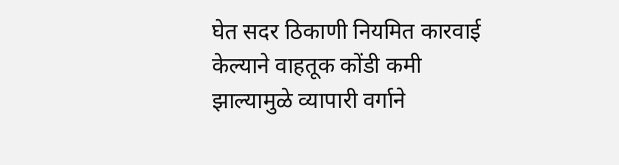घेत सदर ठिकाणी नियमित कारवाई केल्याने वाहतूक कोंडी कमी झाल्यामुळे व्यापारी वर्गाने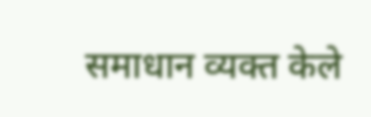समाधान व्यक्त केले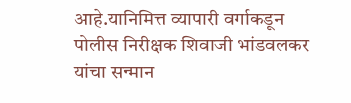आहे.यानिमित्त व्यापारी वर्गाकडून पोलीस निरीक्षक शिवाजी भांडवलकर यांचा सन्मान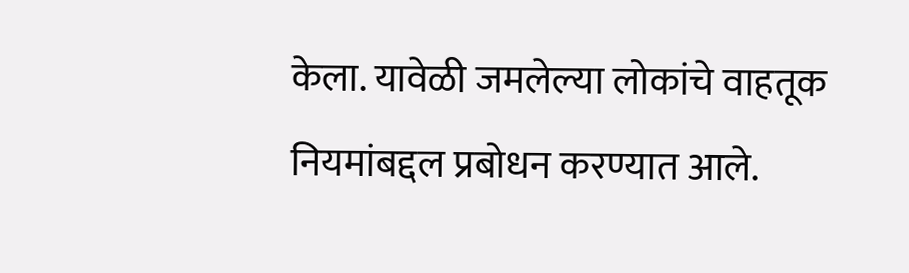केला. यावेळी जमलेल्या लोकांचे वाहतूक नियमांबद्दल प्रबोधन करण्यात आले.